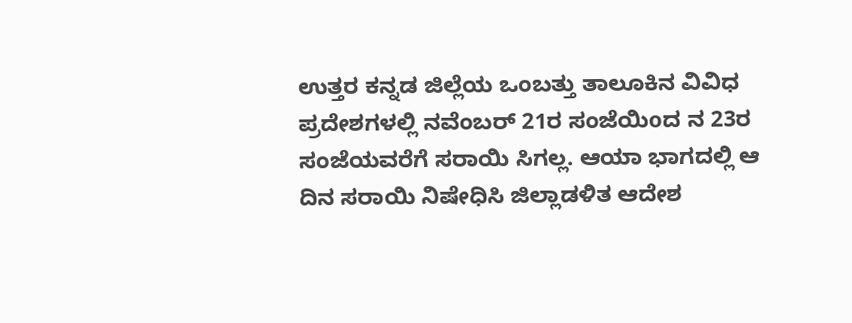ಉತ್ತರ ಕನ್ನಡ ಜಿಲ್ಲೆಯ ಒಂಬತ್ತು ತಾಲೂಕಿನ ವಿವಿಧ ಪ್ರದೇಶಗಳಲ್ಲಿ ನವೆಂಬರ್ 21ರ ಸಂಜೆಯಿoದ ನ 23ರ ಸಂಜೆಯವರೆಗೆ ಸರಾಯಿ ಸಿಗಲ್ಲ. ಆಯಾ ಭಾಗದಲ್ಲಿ ಆ ದಿನ ಸರಾಯಿ ನಿಷೇಧಿಸಿ ಜಿಲ್ಲಾಡಳಿತ ಆದೇಶ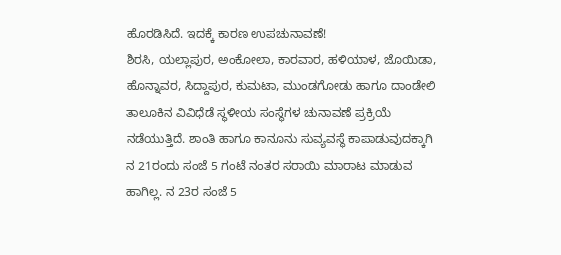ಹೊರಡಿಸಿದೆ. ಇದಕ್ಕೆ ಕಾರಣ ಉಪಚುನಾವಣೆ!
ಶಿರಸಿ, ಯಲ್ಲಾಪುರ, ಅಂಕೋಲಾ, ಕಾರವಾರ, ಹಳಿಯಾಳ, ಜೊಯಿಡಾ, ಹೊನ್ನಾವರ, ಸಿದ್ದಾಪುರ, ಕುಮಟಾ, ಮುಂಡಗೋಡು ಹಾಗೂ ದಾಂಡೇಲಿ ತಾಲೂಕಿನ ವಿವಿಧೆಡೆ ಸ್ಥಳೀಯ ಸಂಸ್ಥೆಗಳ ಚುನಾವಣೆ ಪ್ರಕ್ರಿಯೆ ನಡೆಯುತ್ತಿದೆ. ಶಾಂತಿ ಹಾಗೂ ಕಾನೂನು ಸುವ್ಯವಸ್ಥೆ ಕಾಪಾಡುವುದಕ್ಕಾಗಿ ನ 21ರಂದು ಸಂಜೆ 5 ಗಂಟೆ ನಂತರ ಸರಾಯಿ ಮಾರಾಟ ಮಾಡುವ ಹಾಗಿಲ್ಲ. ನ 23ರ ಸಂಜೆ 5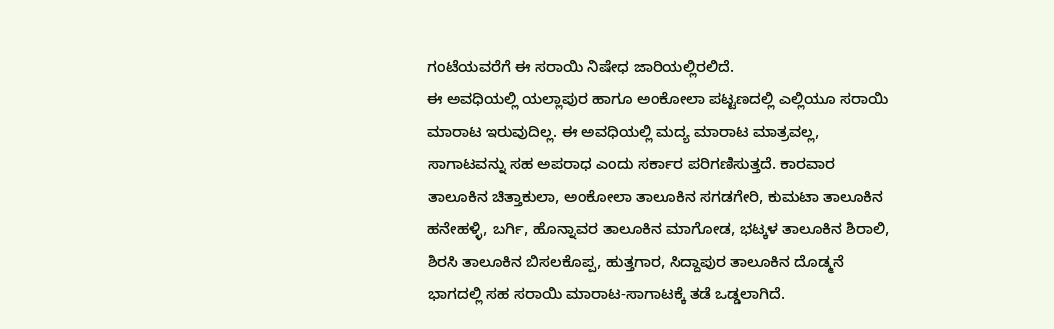ಗಂಟೆಯವರೆಗೆ ಈ ಸರಾಯಿ ನಿಷೇಧ ಜಾರಿಯಲ್ಲಿರಲಿದೆ.
ಈ ಅವಧಿಯಲ್ಲಿ ಯಲ್ಲಾಪುರ ಹಾಗೂ ಅಂಕೋಲಾ ಪಟ್ಟಣದಲ್ಲಿ ಎಲ್ಲಿಯೂ ಸರಾಯಿ ಮಾರಾಟ ಇರುವುದಿಲ್ಲ. ಈ ಅವಧಿಯಲ್ಲಿ ಮದ್ಯ ಮಾರಾಟ ಮಾತ್ರವಲ್ಲ, ಸಾಗಾಟವನ್ನು ಸಹ ಅಪರಾಧ ಎಂದು ಸರ್ಕಾರ ಪರಿಗಣಿಸುತ್ತದೆ. ಕಾರವಾರ ತಾಲೂಕಿನ ಚಿತ್ತಾಕುಲಾ, ಅಂಕೋಲಾ ತಾಲೂಕಿನ ಸಗಡಗೇರಿ, ಕುಮಟಾ ತಾಲೂಕಿನ ಹನೇಹಳ್ಳಿ, ಬರ್ಗಿ, ಹೊನ್ನಾವರ ತಾಲೂಕಿನ ಮಾಗೋಡ, ಭಟ್ಕಳ ತಾಲೂಕಿನ ಶಿರಾಲಿ, ಶಿರಸಿ ತಾಲೂಕಿನ ಬಿಸಲಕೊಪ್ಪ, ಹುತ್ತಗಾರ, ಸಿದ್ದಾಪುರ ತಾಲೂಕಿನ ದೊಡ್ಮನೆ ಭಾಗದಲ್ಲಿ ಸಹ ಸರಾಯಿ ಮಾರಾಟ-ಸಾಗಾಟಕ್ಕೆ ತಡೆ ಒಡ್ಡಲಾಗಿದೆ.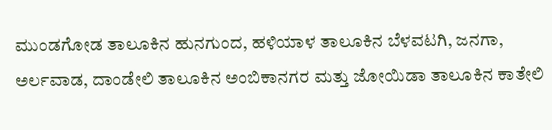ಮುಂಡಗೋಡ ತಾಲೂಕಿನ ಹುನಗುಂದ, ಹಳಿಯಾಳ ತಾಲೂಕಿನ ಬೆಳವಟಗಿ, ಜನಗಾ, ಅರ್ಲವಾಡ, ದಾಂಡೇಲಿ ತಾಲೂಕಿನ ಅಂಬಿಕಾನಗರ ಮತ್ತು ಜೋಯಿಡಾ ತಾಲೂಕಿನ ಕಾತೇಲಿ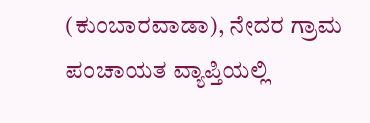(ಕುಂಬಾರವಾಡಾ), ನೇದರ ಗ್ರಾಮ ಪಂಚಾಯತ ವ್ಯಾಪ್ತಿಯಲ್ಲಿ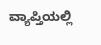ವ್ಯಾಪ್ತಿಯಲ್ಲಿ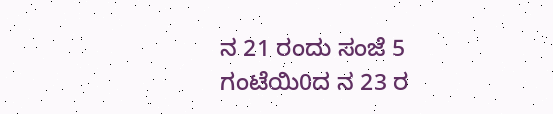ನ 21 ರಂದು ಸಂಜೆ 5 ಗಂಟೆಯಿ0ದ ನ 23 ರ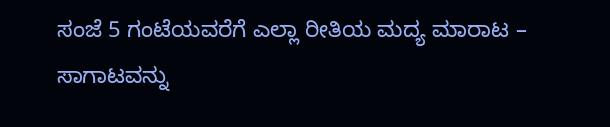ಸಂಜೆ 5 ಗಂಟೆಯವರೆಗೆ ಎಲ್ಲಾ ರೀತಿಯ ಮದ್ಯ ಮಾರಾಟ – ಸಾಗಾಟವನ್ನು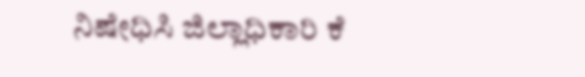ನಿಷೇಧಿಸಿ ಜಿಲ್ಲಾಧಿಕಾರಿ ಕೆ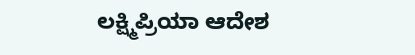ಲಕ್ಷ್ಮಿಪ್ರಿಯಾ ಆದೇಶ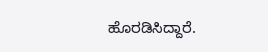ಹೊರಡಿಸಿದ್ದಾರೆ.